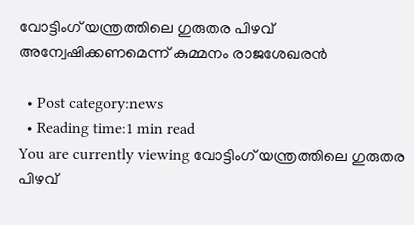വോട്ടിംഗ് യന്ത്രത്തിലെ ഗുരുതര പിഴവ് അന്വേഷിക്കണമെന്ന് കുമ്മനം രാജശേഖരന്‍

  • Post category:news
  • Reading time:1 min read
You are currently viewing വോട്ടിംഗ് യന്ത്രത്തിലെ ഗുരുതര പിഴവ്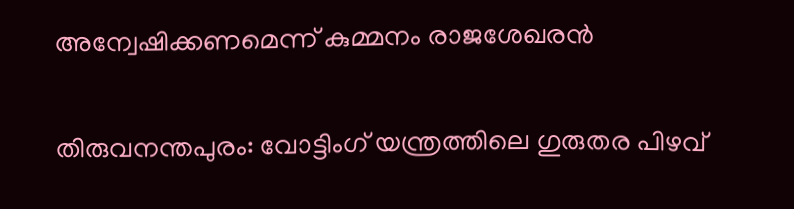അന്വേഷിക്കണമെന്ന് കുമ്മനം രാജശേഖരന്‍

തിരുവനന്തപുരം: വോട്ടിംഗ് യന്ത്രത്തിലെ ഗുരുതര പിഴവ്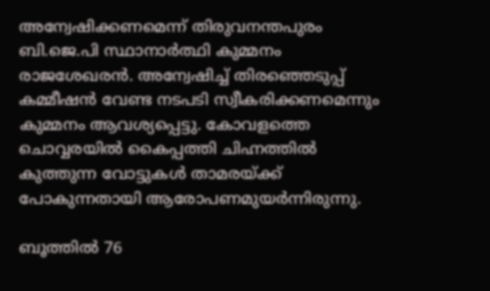അന്വേഷിക്കണമെന്ന് തിരുവനന്തപുരം ബി.ജെ.പി സ്ഥാനാര്‍ത്ഥി കുമ്മനം രാജശേഖരന്‍. അന്വേഷിച്ച് തിരഞ്ഞെടുപ്പ് കമ്മീഷന്‍ വേണ്ട നടപടി സ്വീകരിക്കണമെന്നും കുമ്മനം ആവശ്യപ്പെട്ടു. കോവളത്തെ ചൊവ്വരയില്‍ കൈപ്പത്തി ചിഹ്നത്തില്‍ കുത്തുന്ന വോട്ടുകള്‍ താമരയ്ക്ക് പോകുന്നതായി ആരോപണമുയര്‍ന്നിരുന്നു.

ബൂത്തില്‍ 76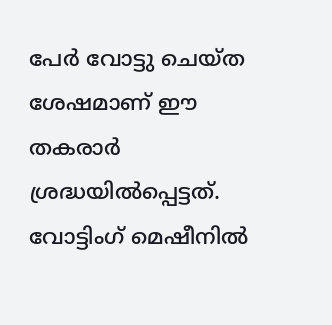പേര്‍ വോട്ടു ചെയ്ത ശേഷമാണ് ഈ തകരാര്‍ ശ്രദ്ധയില്‍പ്പെട്ടത്. വോട്ടിംഗ് മെഷീനില്‍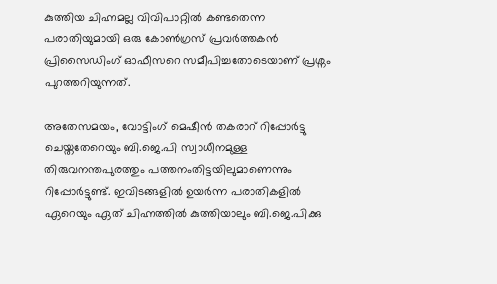കുത്തിയ ചിഹ്നമല്ല വിവിപാറ്റില്‍ കണ്ടതെന്ന പരാതിയുമായി ഒരു കോണ്‍ഗ്രസ് പ്രവര്‍ത്തകന്‍ പ്രിസൈഡിംഗ് ഓഫീസറെ സമീപിച്ചതോടെയാണ് പ്രശ്നം പുറത്തറിയുന്നത്.

അതേസമയം, വോട്ടിംഗ് മെഷീന്‍ തകരാറ് റിപ്പോര്‍ട്ടു ചെയ്തതേറെയും ബി.ജെ.പി സ്വാധീനമുള്ള തിരുവനന്തപുരത്തും പത്തനംതിട്ടയിലുമാണെന്നും റിപ്പോര്‍ട്ടുണ്ട്. ഇവിടങ്ങളില്‍ ഉയര്‍ന്ന പരാതികളില്‍ ഏറെയും ഏത് ചിഹ്നത്തില്‍ കുത്തിയാലും ബി.ജെ.പിക്കു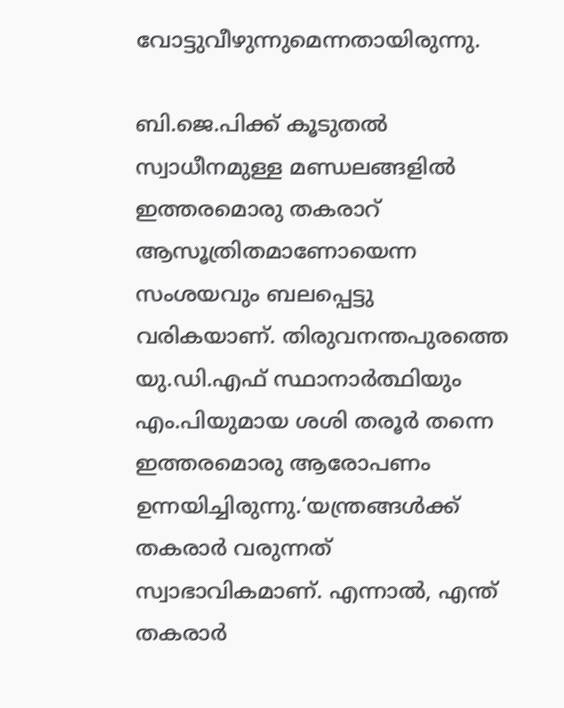വോട്ടുവീഴുന്നുമെന്നതായിരുന്നു.

ബി.ജെ.പിക്ക് കൂടുതല്‍ സ്വാധീനമുള്ള മണ്ഡലങ്ങളില്‍ ഇത്തരമൊരു തകരാറ് ആസൂത്രിതമാണോയെന്ന സംശയവും ബലപ്പെട്ടു വരികയാണ്‌. തിരുവനന്തപുരത്തെ യു.ഡി.എഫ് സ്ഥാനാര്‍ത്ഥിയും എം.പിയുമായ ശശി തരൂര്‍ തന്നെ ഇത്തരമൊരു ആരോപണം ഉന്നയിച്ചിരുന്നു.‘യന്ത്രങ്ങള്‍ക്ക് തകരാര്‍ വരുന്നത് സ്വാഭാവികമാണ്. എന്നാല്‍, എന്ത് തകരാര്‍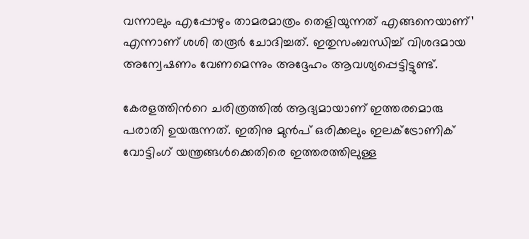വന്നാലും എപ്പോഴും താമരമാത്രം തെളിയുന്നത് എങ്ങനെയാണ്’ എന്നാണ് ശശി തരൂര്‍ ചോദിച്ചത്. ഇതുസംബന്ധിച്ച് വിശദമായ അന്വേഷണം വേണമെന്നും അദ്ദേഹം ആവശ്യപ്പെട്ടിട്ടുണ്ട്.

കേരളത്തിന്‍റെ ചരിത്രത്തില്‍ ആദ്യമായാണ് ഇത്തരമൊരു പരാതി ഉയരുന്നത്. ഇതിനു മുന്‍പ് ഒരിക്കലും ഇലക്ട്രോണിക് വോട്ടിംഗ് യന്ത്രങ്ങള്‍ക്കെതിരെ ഇത്തരത്തിലുള്ള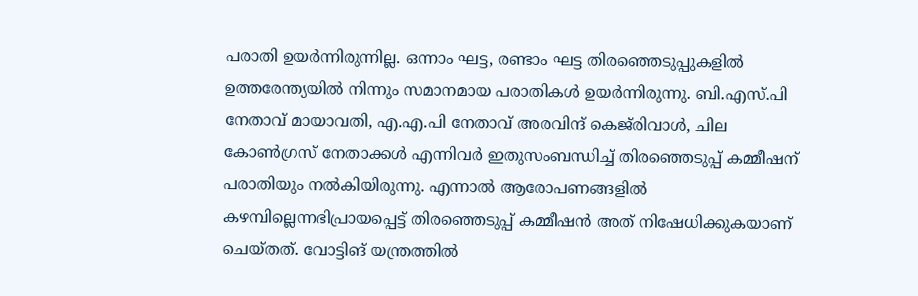പരാതി ഉയര്‍ന്നിരുന്നില്ല. ഒന്നാം ഘട്ട, രണ്ടാം ഘട്ട തിരഞ്ഞെടുപ്പുകളില്‍ ഉത്തരേന്ത്യയില്‍ നിന്നും സമാനമായ പരാതികള്‍ ഉയര്‍ന്നിരുന്നു. ബി.എസ്.പി നേതാവ് മായാവതി, എ.എ.പി നേതാവ് അരവിന്ദ് കെജ്‌രിവാള്‍, ചില കോണ്‍ഗ്രസ് നേതാക്കള്‍ എന്നിവര്‍ ഇതുസംബന്ധിച്ച് തിരഞ്ഞെടുപ്പ് കമ്മീഷന് പരാതിയും നല്‍കിയിരുന്നു. എന്നാല്‍ ആരോപണങ്ങളില്‍ കഴമ്പില്ലെന്നഭിപ്രായപ്പെട്ട് തിരഞ്ഞെടുപ്പ് കമ്മീഷന്‍ അത് നിഷേധിക്കുകയാണ് ചെയ്തത്. വോട്ടിങ് യന്ത്രത്തില്‍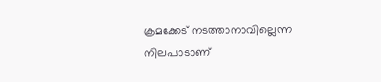ക്രമക്കേട് നടത്താനാവില്ലെന്ന നിലപാടാണ്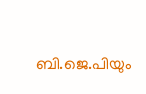ബി.ജെ.പിയും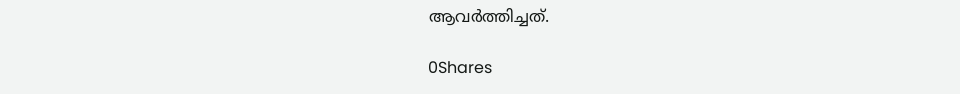ആവര്‍ത്തിച്ചത്.

0Shares